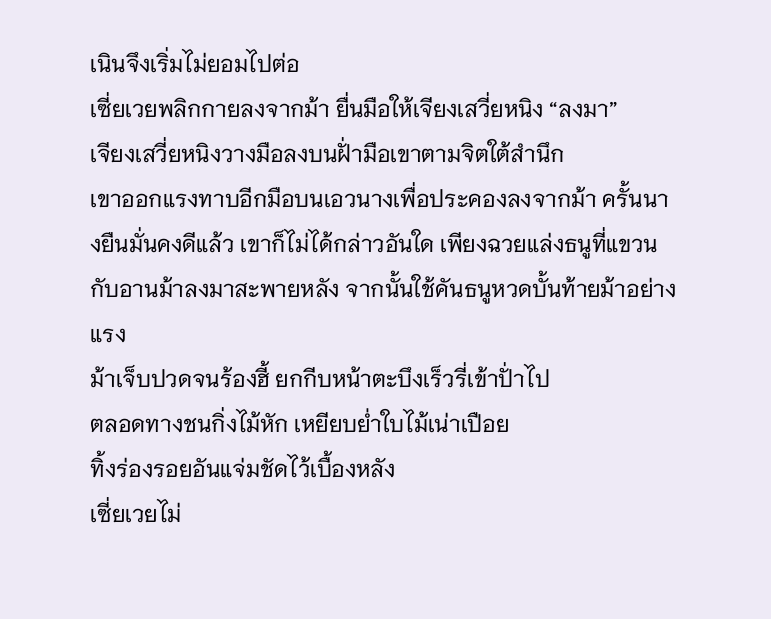เนินจึงเริ่มไม่ยอมไปต่อ
เซี่ยเวยพลิกกายลงจากม้า ยื่นมือให้เจียงเสวี่ยหนิง “ลงมา”
เจียงเสวี่ยหนิงวางมือลงบนฝั่ามือเขาตามจิตใต้สำนึก
เขาออกแรงทาบอีกมือบนเอวนางเพื่อประคองลงจากม้า ครั้นนางยืนมั่นคงดีแล้ว เขาก็ไม่ได้กล่าวอันใด เพียงฉวยแล่งธนูที่แขวนกับอานม้าลงมาสะพายหลัง จากนั้นใช้คันธนูหวดบั้นท้ายม้าอย่างแรง
ม้าเจ็บปวดจนร้องฮี้ ยกกีบหน้าตะบึงเร็วรี่เข้าปั่าไป
ตลอดทางชนกิ่งไม้หัก เหยียบย่ำใบไม้เน่าเปือย
ทิ้งร่องรอยอันแจ่มชัดไว้เบื้องหลัง
เซี่ยเวยไม่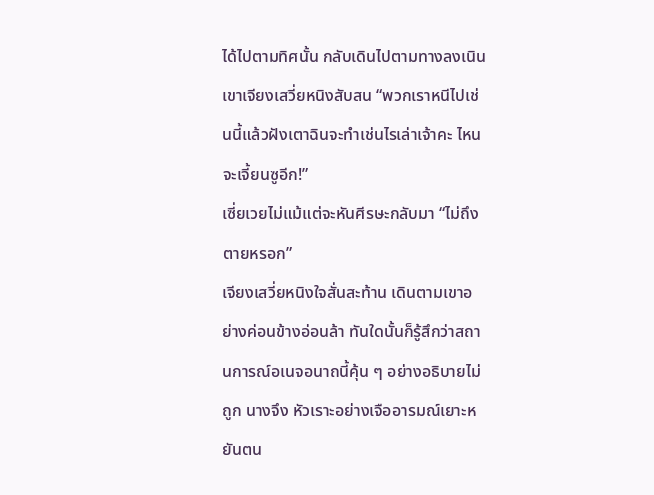ได้ไปตามทิศนั้น กลับเดินไปตามทางลงเนินเขาเจียงเสวี่ยหนิงสับสน “พวกเราหนีไปเช่นนี้แล้วฝังเตาฉินจะทำเช่นไรเล่าเจ้าคะ ไหนจะเจี้ยนซูอีก!”
เซี่ยเวยไม่แม้แต่จะหันศีรษะกลับมา “ไม่ถึงตายหรอก”
เจียงเสวี่ยหนิงใจสั่นสะท้าน เดินตามเขาอย่างค่อนข้างอ่อนล้า ทันใดนั้นก็รู้สึกว่าสถานการณ์อเนจอนาถนี้คุ้น ๆ อย่างอธิบายไม่ถูก นางจึง หัวเราะอย่างเจืออารมณ์เยาะหยันตน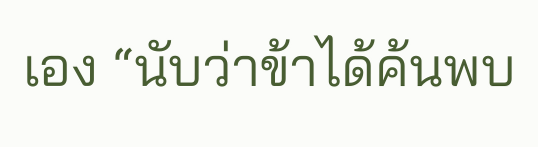เอง “นับว่าข้าได้ค้นพบ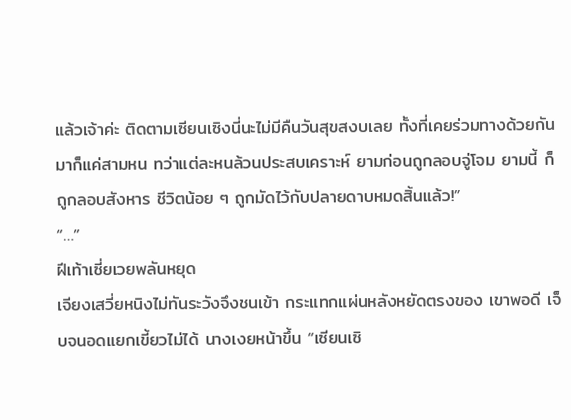แล้วเจ้าค่ะ ติดตามเซียนเซิงนี่นะไม่มีคืนวันสุขสงบเลย ทั้งที่เคยร่วมทางด้วยกันมาก็แค่สามหน ทว่าแต่ละหนล้วนประสบเคราะห์ ยามก่อนถูกลอบจู่โจม ยามนี้ ก็ถูกลอบสังหาร ชีวิตน้อย ๆ ถูกมัดไว้กับปลายดาบหมดสิ้นแล้ว!”
“…”
ฝีเท้าเซี่ยเวยพลันหยุด
เจียงเสวี่ยหนิงไม่ทันระวังจึงชนเข้า กระแทกแผ่นหลังหยัดตรงของ เขาพอดี เจ็บจนอดแยกเขี้ยวไม่ได้ นางเงยหน้าขึ้น “เซียนเซิ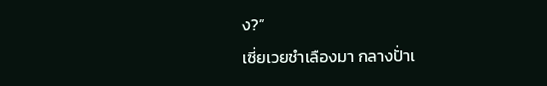ง?”
เซี่ยเวยชำเลืองมา กลางปั่าเ